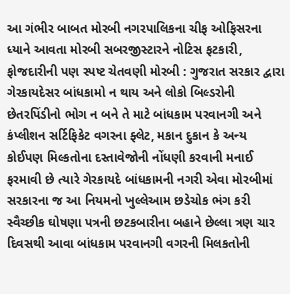આ ગંભીર બાબત મોરબી નગરપાલિકના ચીફ ઓફિસરના ધ્યાને આવતા મોરબી સબરજીસ્ટારને નોટિસ ફટકારી, ફોજદારીની પણ સ્પષ્ટ ચેતવણી મોરબી : ગુજરાત સરકાર દ્વારા ગેરકાયદેસર બાંધકામો ન થાય અને લોકો બિલ્ડરોની છેતરપિંડીનો ભોગ ન બને તે માટે બાંધકામ પરવાનગી અને કંપ્લીશન સર્ટિફિકેટ વગરના ફ્લેટ, મકાન દુકાન કે અન્ય કોઈપણ મિલ્કતોના દસ્તાવેજોની નોંધણી કરવાની મનાઈ ફરમાવી છે ત્યારે ગેરકાયદે બાંધકામની નગરી એવા મોરબીમાં સરકારના જ આ નિયમનો ખુલ્લેઆમ છડેચોક ભંગ કરી સ્વૈચ્છીક ઘોષણા પત્રની છટકબારીના બહાને છેલ્લા ત્રણ ચાર દિવસથી આવા બાંધકામ પરવાનગી વગરની મિલકતોની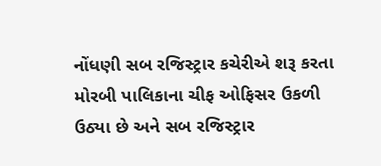નોંધણી સબ રજિસ્ટ્રાર કચેરીએ શરૂ કરતા મોરબી પાલિકાના ચીફ ઓફિસર ઉકળી ઉઠ્યા છે અને સબ રજિસ્ટ્રાર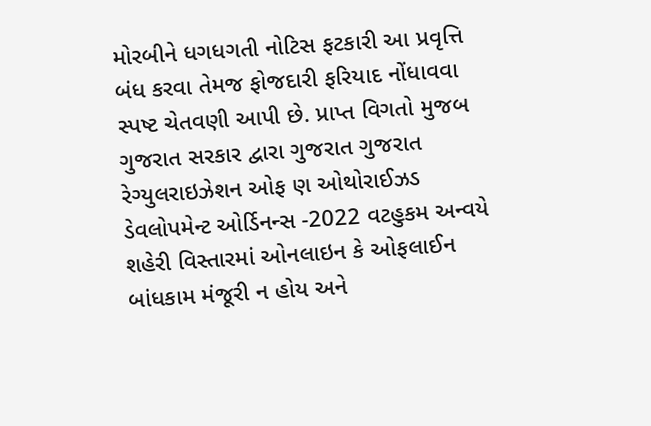મોરબીને ધગધગતી નોટિસ ફટકારી આ પ્રવૃત્તિ બંધ કરવા તેમજ ફોજદારી ફરિયાદ નોંધાવવા સ્પષ્ટ ચેતવણી આપી છે. પ્રાપ્ત વિગતો મુજબ ગુજરાત સરકાર દ્વારા ગુજરાત ગુજરાત રેગ્યુલરાઇઝેશન ઓફ ણ ઓથોરાઈઝડ ડેવલોપમેન્ટ ઓર્ડિનન્સ -2022 વટહુકમ અન્વયે શહેરી વિસ્તારમાં ઓનલાઇન કે ઓફલાઈન બાંધકામ મંજૂરી ન હોય અને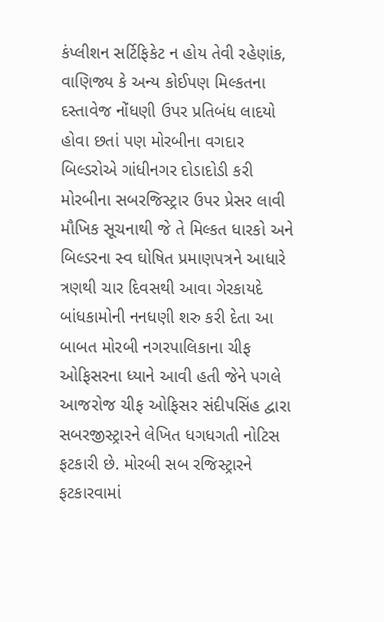કંપ્લીશન સર્ટિફિકેટ ન હોય તેવી રહેણાંક, વાણિજ્ય કે અન્ય કોઈપણ મિલ્કતના દસ્તાવેજ નોંધણી ઉપર પ્રતિબંધ લાદયો હોવા છતાં પણ મોરબીના વગદાર બિલ્ડરોએ ગાંધીનગર દોડાદોડી કરી મોરબીના સબરજિસ્ટ્રાર ઉપર પ્રેસર લાવી મૌખિક સૂચનાથી જે તે મિલ્કત ધારકો અને બિલ્ડરના સ્વ ઘોષિત પ્રમાણપત્રને આધારે ત્રણથી ચાર દિવસથી આવા ગેરકાયદે બાંધકામોની નનધણી શરુ કરી દેતા આ બાબત મોરબી નગરપાલિકાના ચીફ ઓફિસરના ધ્યાને આવી હતી જેને પગલે આજરોજ ચીફ ઓફિસર સંદીપસિંહ દ્વારા સબરજીસ્ટ્રારને લેખિત ધગધગતી નોટિસ ફટકારી છે. મોરબી સબ રજિસ્ટ્રારને ફટકારવામાં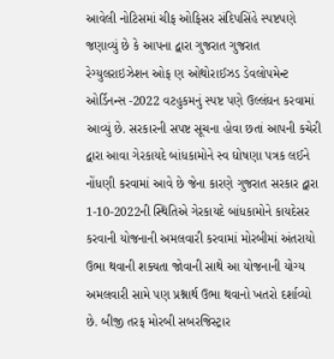આવેલી નોટિસમાં ચીફ ઓફિસર સંદિપસિંહે સ્પષ્ટપણે જણાવ્યું છે કે આપના દ્વારા ગુજરાત ગુજરાત રેગ્યુલરાઇઝેશન ઓફ ણ ઓથોરાઈઝડ ડેવલોપમેન્ટ ઓર્ડિનન્સ -2022 વટહુકમનું સ્પષ્ટ પણે ઉલ્લંઘન કરવામાં આવ્યું છે. સરકારની સપષ્ટ સૂચના હોવા છતાં આપની કચેરી દ્વારા આવા ગેરકાયદે બાંધકામોને સ્વ ઘોષણા પત્રક લઈને નોંધણી કરવામાં આવે છે જેના કારણે ગુજરાત સરકાર દ્વારા 1-10-2022ની સ્થિતિએ ગેરકાયદે બાંધકામોને કાયદેસર કરવાની યોજનાની અમલવારી કરવામાં મોરબીમાં અંતરાયો ઉભા થવાની શક્યતા જોવાની સાથે આ યોજનાની યોગ્ય અમલવારી સામે પણ પ્રશ્નાર્થ ઉભા થવાનો ખતરો દર્શાવ્યો છે. બીજી તરફ મોરબી સબરજિસ્ટ્રાર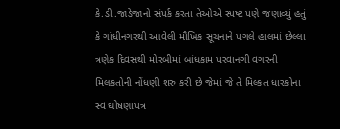કે.ડી.જાડેજાનો સંપર્ક કરતા તેઓએ સ્પષ્ટ પણે જણાવ્યું હતું કે ગાંધીનગરથી આવેલી મૌખિક સૂચનાને પગલે હાલમાં છેલ્લા ત્રણેક દિવસથી મોરબીમાં બાંધકામ પરવાનગી વગરની મિલકતોની નોંધણી શરુ કરી છે જેમાં જે તે મિલ્કત ધારકોના સ્વ ઘોષણાપત્ર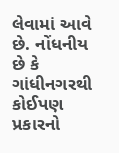લેવામાં આવે છે. નોંધનીય છે કે ગાંધીનગરથી કોઈપણ પ્રકારનો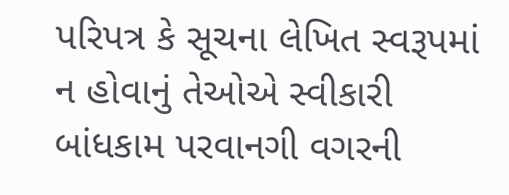પરિપત્ર કે સૂચના લેખિત સ્વરૂપમાં ન હોવાનું તેઓએ સ્વીકારી બાંધકામ પરવાનગી વગરની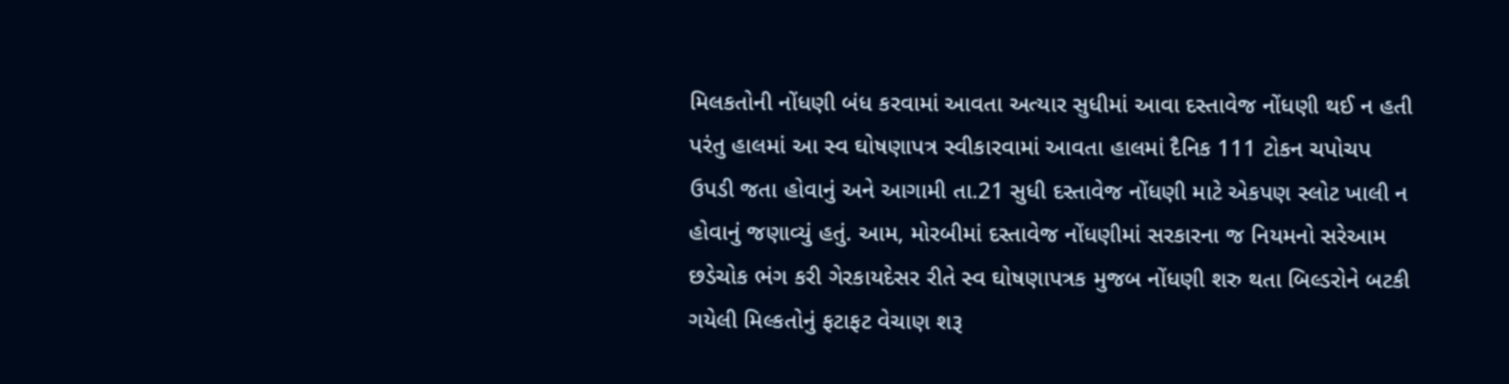મિલકતોની નોંધણી બંધ કરવામાં આવતા અત્યાર સુધીમાં આવા દસ્તાવેજ નોંધણી થઈ ન હતી પરંતુ હાલમાં આ સ્વ ઘોષણાપત્ર સ્વીકારવામાં આવતા હાલમાં દૈનિક 111 ટોકન ચપોચપ ઉપડી જતા હોવાનું અને આગામી તા.21 સુધી દસ્તાવેજ નોંધણી માટે એકપણ સ્લોટ ખાલી ન હોવાનું જણાવ્યું હતું. આમ, મોરબીમાં દસ્તાવેજ નોંધણીમાં સરકારના જ નિયમનો સરેઆમ છડેચોક ભંગ કરી ગેરકાયદેસર રીતે સ્વ ઘોષણાપત્રક મુજબ નોંધણી શરુ થતા બિલ્ડરોને બટકી ગયેલી મિલ્કતોનું ફટાફટ વેચાણ શરૂ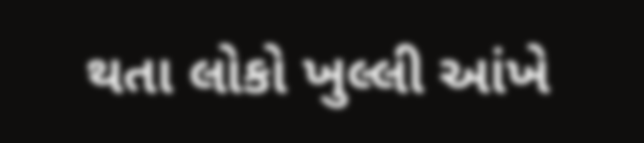થતા લોકો ખુલ્લી આંખે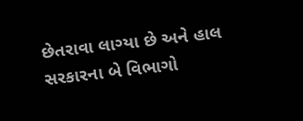છેતરાવા લાગ્યા છે અને હાલ સરકારના બે વિભાગો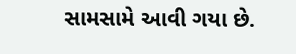સામસામે આવી ગયા છે.